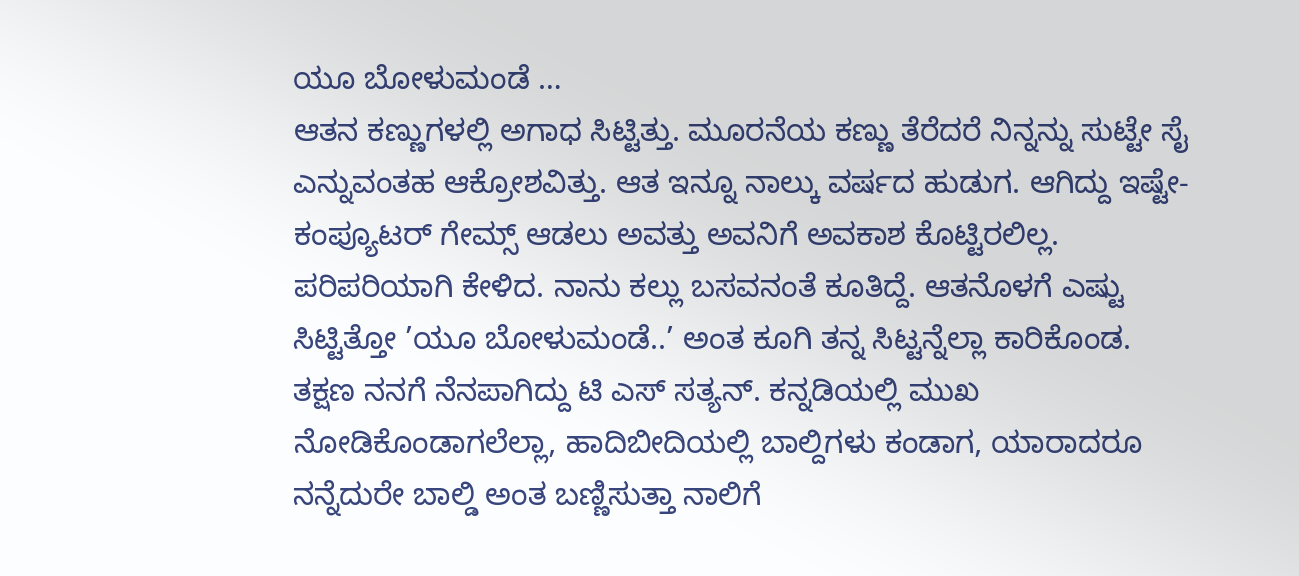ಯೂ ಬೋಳುಮಂಡೆ …
ಆತನ ಕಣ್ಣುಗಳಲ್ಲಿ ಅಗಾಧ ಸಿಟ್ಟಿತ್ತು. ಮೂರನೆಯ ಕಣ್ಣು ತೆರೆದರೆ ನಿನ್ನನ್ನು ಸುಟ್ಟೇ ಸೈ ಎನ್ನುವಂತಹ ಆಕ್ರೋಶವಿತ್ತು. ಆತ ಇನ್ನೂ ನಾಲ್ಕು ವರ್ಷದ ಹುಡುಗ. ಆಗಿದ್ದು ಇಷ್ಟೇ- ಕಂಪ್ಯೂಟರ್ ಗೇಮ್ಸ್ ಆಡಲು ಅವತ್ತು ಅವನಿಗೆ ಅವಕಾಶ ಕೊಟ್ಟಿರಲಿಲ್ಲ. ಪರಿಪರಿಯಾಗಿ ಕೇಳಿದ. ನಾನು ಕಲ್ಲು ಬಸವನಂತೆ ಕೂತಿದ್ದೆ. ಆತನೊಳಗೆ ಎಷ್ಟು ಸಿಟ್ಟಿತ್ತೋ ’ಯೂ ಬೋಳುಮಂಡೆ..’ ಅಂತ ಕೂಗಿ ತನ್ನ ಸಿಟ್ಟನ್ನೆಲ್ಲಾ ಕಾರಿಕೊಂಡ.
ತಕ್ಷಣ ನನಗೆ ನೆನಪಾಗಿದ್ದು ಟಿ ಎಸ್ ಸತ್ಯನ್. ಕನ್ನಡಿಯಲ್ಲಿ ಮುಖ ನೋಡಿಕೊಂಡಾಗಲೆಲ್ಲಾ, ಹಾದಿಬೀದಿಯಲ್ಲಿ ಬಾಲ್ದಿಗಳು ಕಂಡಾಗ, ಯಾರಾದರೂ ನನ್ನೆದುರೇ ಬಾಲ್ಡಿ ಅಂತ ಬಣ್ಣಿಸುತ್ತಾ ನಾಲಿಗೆ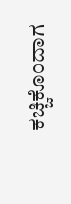ಕಚ್ಚಿಕೊಂದಾಗ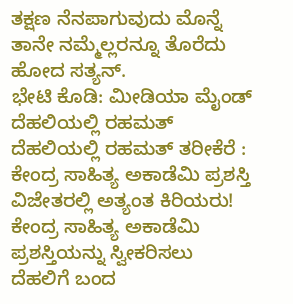ತಕ್ಷಣ ನೆನಪಾಗುವುದು ಮೊನ್ನೆ ತಾನೇ ನಮ್ಮೆಲ್ಲರನ್ನೂ ತೊರೆದು ಹೋದ ಸತ್ಯನ್.
ಭೇಟಿ ಕೊಡಿ: ಮೀಡಿಯಾ ಮೈಂಡ್
ದೆಹಲಿಯಲ್ಲಿ ರಹಮತ್
ದೆಹಲಿಯಲ್ಲಿ ರಹಮತ್ ತರೀಕೆರೆ : ಕೇಂದ್ರ ಸಾಹಿತ್ಯ ಅಕಾಡೆಮಿ ಪ್ರಶಸ್ತಿ ವಿಜೇತರಲ್ಲಿ ಅತ್ಯಂತ ಕಿರಿಯರು! ಕೇಂದ್ರ ಸಾಹಿತ್ಯ ಅಕಾಡೆಮಿ ಪ್ರಶಸ್ತಿಯನ್ನು ಸ್ವೀಕರಿಸಲು ದೆಹಲಿಗೆ ಬಂದ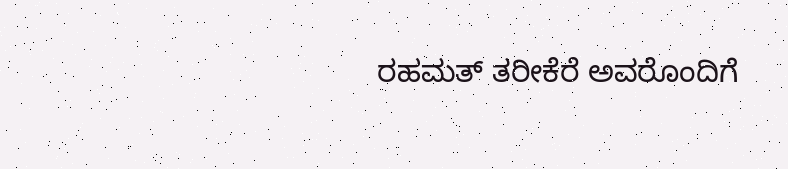ರಹಮತ್ ತರೀಕೆರೆ ಅವರೊಂದಿಗೆ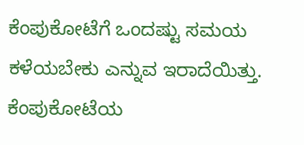ಕೆಂಪುಕೋಟೆಗೆ ಒಂದಷ್ಟು ಸಮಯ ಕಳೆಯಬೇಕು ಎನ್ನುವ ಇರಾದೆಯಿತ್ತು. ಕೆಂಪುಕೋಟೆಯ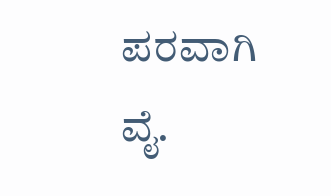ಪರವಾಗಿ ವೈ.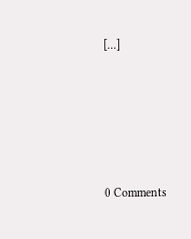[…]





0 Comments